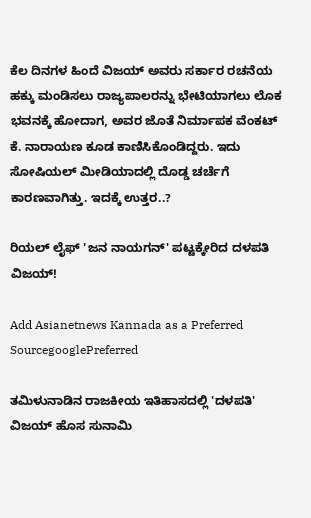ಕೆಲ ದಿನಗಳ ಹಿಂದೆ ವಿಜಯ್ ಅವರು ಸರ್ಕಾರ ರಚನೆಯ ಹಕ್ಕು ಮಂಡಿಸಲು ರಾಜ್ಯಪಾಲರನ್ನು ಭೇಟಿಯಾಗಲು ಲೊಕ ಭವನಕ್ಕೆ ಹೋದಾಗ, ಅವರ ಜೊತೆ ನಿರ್ಮಾಪಕ ವೆಂಕಟ್ ಕೆ. ನಾರಾಯಣ ಕೂಡ ಕಾಣಿಸಿಕೊಂಡಿದ್ದರು. ಇದು ಸೋಷಿಯಲ್ ಮೀಡಿಯಾದಲ್ಲಿ ದೊಡ್ಡ ಚರ್ಚೆಗೆ ಕಾರಣವಾಗಿತ್ತು. ಇದಕ್ಕೆ ಉತ್ತರ..?

ರಿಯಲ್ ಲೈಫ್ 'ಜನ ನಾಯಗನ್' ಪಟ್ಟಕ್ಕೇರಿದ ದಳಪತಿ ವಿಜಯ್!

Add Asianetnews Kannada as a Preferred SourcegooglePreferred

ತಮಿಳುನಾಡಿನ ರಾಜಕೀಯ ಇತಿಹಾಸದಲ್ಲಿ 'ದಳಪತಿ' ವಿಜಯ್ ಹೊಸ ಸುನಾಮಿ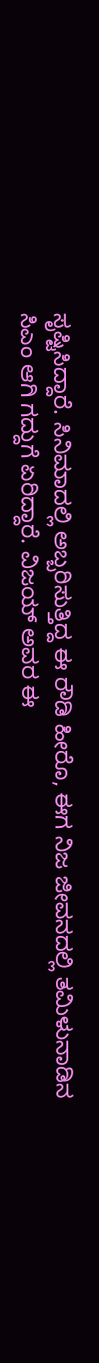ಸೃಷ್ಟಿಸಿದ್ದಾರೆ. ಸಿನಿಮಾದಲ್ಲಿ ಅಬ್ಬರಿಸುತ್ತಿದ್ದ ಈ ರೌಡಿ ಹೀರೊ, ಈಗ ನಿಜ ಜೀವನದಲ್ಲಿ ತಮಿಳುನಾಡಿನ ಸಿಎಂ ಆಗಿ ಗದ್ದುಗೆ ಏರಿದ್ದಾರೆ. ವಿಜಯ್ ಅವರ ಈ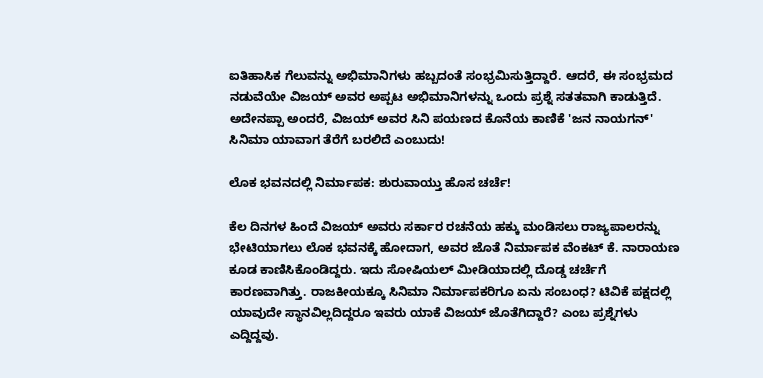ಐತಿಹಾಸಿಕ ಗೆಲುವನ್ನು ಅಭಿಮಾನಿಗಳು ಹಬ್ಬದಂತೆ ಸಂಭ್ರಮಿಸುತ್ತಿದ್ದಾರೆ. ಆದರೆ, ಈ ಸಂಭ್ರಮದ ನಡುವೆಯೇ ವಿಜಯ್ ಅವರ ಅಪ್ಪಟ ಅಭಿಮಾನಿಗಳನ್ನು ಒಂದು ಪ್ರಶ್ನೆ ಸತತವಾಗಿ ಕಾಡುತ್ತಿದೆ. ಅದೇನಪ್ಪಾ ಅಂದರೆ, ವಿಜಯ್ ಅವರ ಸಿನಿ ಪಯಣದ ಕೊನೆಯ ಕಾಣಿಕೆ 'ಜನ ನಾಯಗನ್' ಸಿನಿಮಾ ಯಾವಾಗ ತೆರೆಗೆ ಬರಲಿದೆ ಎಂಬುದು!

ಲೊಕ ಭವನದಲ್ಲಿ ನಿರ್ಮಾಪಕ: ಶುರುವಾಯ್ತು ಹೊಸ ಚರ್ಚೆ!

ಕೆಲ ದಿನಗಳ ಹಿಂದೆ ವಿಜಯ್ ಅವರು ಸರ್ಕಾರ ರಚನೆಯ ಹಕ್ಕು ಮಂಡಿಸಲು ರಾಜ್ಯಪಾಲರನ್ನು ಭೇಟಿಯಾಗಲು ಲೊಕ ಭವನಕ್ಕೆ ಹೋದಾಗ, ಅವರ ಜೊತೆ ನಿರ್ಮಾಪಕ ವೆಂಕಟ್ ಕೆ. ನಾರಾಯಣ ಕೂಡ ಕಾಣಿಸಿಕೊಂಡಿದ್ದರು. ಇದು ಸೋಷಿಯಲ್ ಮೀಡಿಯಾದಲ್ಲಿ ದೊಡ್ಡ ಚರ್ಚೆಗೆ ಕಾರಣವಾಗಿತ್ತು. ರಾಜಕೀಯಕ್ಕೂ ಸಿನಿಮಾ ನಿರ್ಮಾಪಕರಿಗೂ ಏನು ಸಂಬಂಧ? ಟಿವಿಕೆ ಪಕ್ಷದಲ್ಲಿ ಯಾವುದೇ ಸ್ಥಾನವಿಲ್ಲದಿದ್ದರೂ ಇವರು ಯಾಕೆ ವಿಜಯ್ ಜೊತೆಗಿದ್ದಾರೆ? ಎಂಬ ಪ್ರಶ್ನೆಗಳು ಎದ್ದಿದ್ದವು.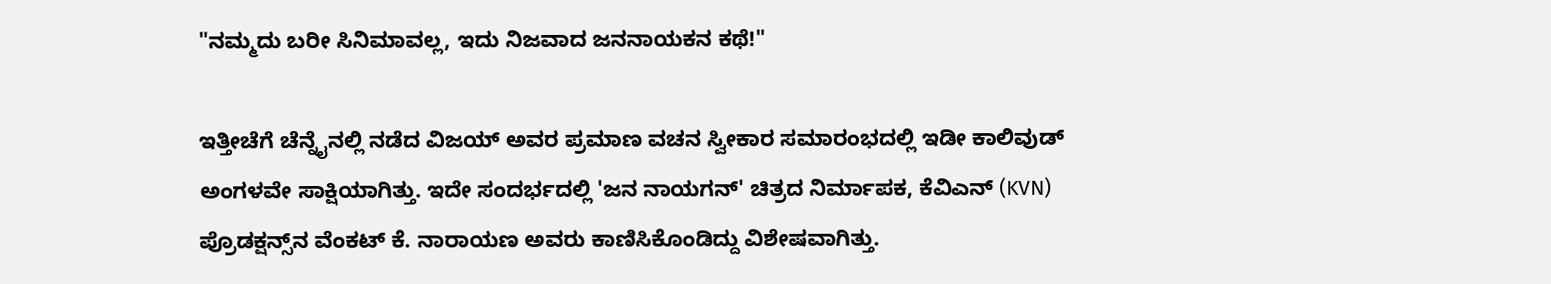"ನಮ್ಮದು ಬರೀ ಸಿನಿಮಾವಲ್ಲ, ಇದು ನಿಜವಾದ ಜನನಾಯಕನ ಕಥೆ!"

ಇತ್ತೀಚೆಗೆ ಚೆನ್ನೈನಲ್ಲಿ ನಡೆದ ವಿಜಯ್ ಅವರ ಪ್ರಮಾಣ ವಚನ ಸ್ವೀಕಾರ ಸಮಾರಂಭದಲ್ಲಿ ಇಡೀ ಕಾಲಿವುಡ್ ಅಂಗಳವೇ ಸಾಕ್ಷಿಯಾಗಿತ್ತು. ಇದೇ ಸಂದರ್ಭದಲ್ಲಿ 'ಜನ ನಾಯಗನ್' ಚಿತ್ರದ ನಿರ್ಮಾಪಕ, ಕೆವಿಎನ್ (KVN) ಪ್ರೊಡಕ್ಷನ್ಸ್‌ನ ವೆಂಕಟ್ ಕೆ. ನಾರಾಯಣ ಅವರು ಕಾಣಿಸಿಕೊಂಡಿದ್ದು ವಿಶೇಷವಾಗಿತ್ತು.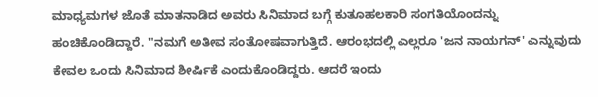ಮಾಧ್ಯಮಗಳ ಜೊತೆ ಮಾತನಾಡಿದ ಅವರು ಸಿನಿಮಾದ ಬಗ್ಗೆ ಕುತೂಹಲಕಾರಿ ಸಂಗತಿಯೊಂದನ್ನು ಹಂಚಿಕೊಂಡಿದ್ದಾರೆ. "ನಮಗೆ ಅತೀವ ಸಂತೋಷವಾಗುತ್ತಿದೆ. ಆರಂಭದಲ್ಲಿ ಎಲ್ಲರೂ 'ಜನ ನಾಯಗನ್' ಎನ್ನುವುದು ಕೇವಲ ಒಂದು ಸಿನಿಮಾದ ಶೀರ್ಷಿಕೆ ಎಂದುಕೊಂಡಿದ್ದರು. ಆದರೆ ಇಂದು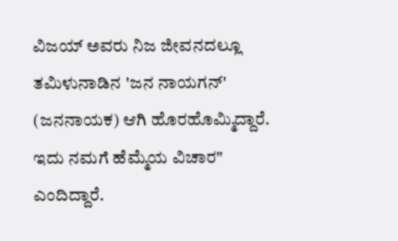ವಿಜಯ್ ಅವರು ನಿಜ ಜೀವನದಲ್ಲೂ ತಮಿಳುನಾಡಿನ 'ಜನ ನಾಯಗನ್' (ಜನನಾಯಕ) ಆಗಿ ಹೊರಹೊಮ್ಮಿದ್ದಾರೆ. ಇದು ನಮಗೆ ಹೆಮ್ಮೆಯ ವಿಚಾರ" ಎಂದಿದ್ದಾರೆ.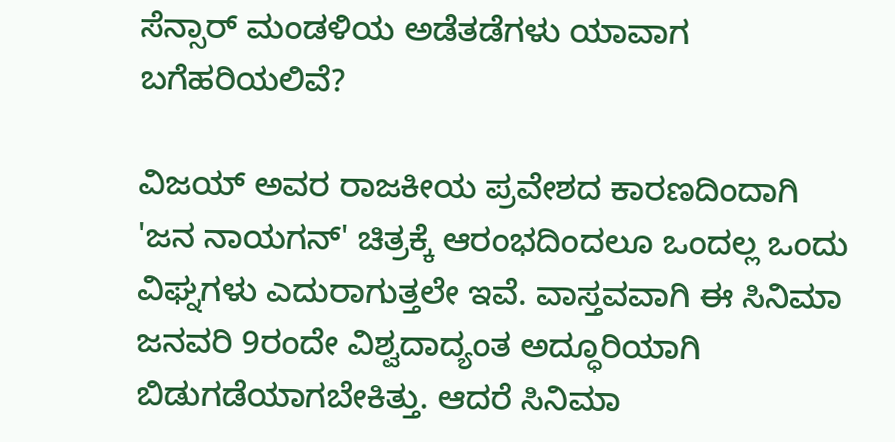ಸೆನ್ಸಾರ್ ಮಂಡಳಿಯ ಅಡೆತಡೆಗಳು ಯಾವಾಗ ಬಗೆಹರಿಯಲಿವೆ?

ವಿಜಯ್ ಅವರ ರಾಜಕೀಯ ಪ್ರವೇಶದ ಕಾರಣದಿಂದಾಗಿ 'ಜನ ನಾಯಗನ್' ಚಿತ್ರಕ್ಕೆ ಆರಂಭದಿಂದಲೂ ಒಂದಲ್ಲ ಒಂದು ವಿಘ್ನಗಳು ಎದುರಾಗುತ್ತಲೇ ಇವೆ. ವಾಸ್ತವವಾಗಿ ಈ ಸಿನಿಮಾ ಜನವರಿ 9ರಂದೇ ವಿಶ್ವದಾದ್ಯಂತ ಅದ್ಧೂರಿಯಾಗಿ ಬಿಡುಗಡೆಯಾಗಬೇಕಿತ್ತು. ಆದರೆ ಸಿನಿಮಾ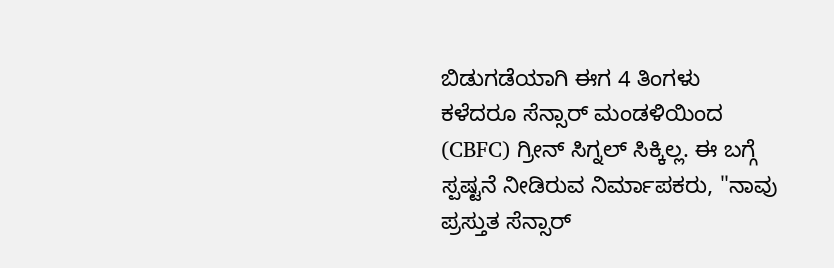ಬಿಡುಗಡೆಯಾಗಿ ಈಗ 4 ತಿಂಗಳು ಕಳೆದರೂ ಸೆನ್ಸಾರ್ ಮಂಡಳಿಯಿಂದ (CBFC) ಗ್ರೀನ್ ಸಿಗ್ನಲ್ ಸಿಕ್ಕಿಲ್ಲ. ಈ ಬಗ್ಗೆ ಸ್ಪಷ್ಟನೆ ನೀಡಿರುವ ನಿರ್ಮಾಪಕರು, "ನಾವು ಪ್ರಸ್ತುತ ಸೆನ್ಸಾರ್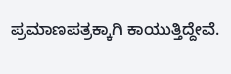ಪ್ರಮಾಣಪತ್ರಕ್ಕಾಗಿ ಕಾಯುತ್ತಿದ್ದೇವೆ.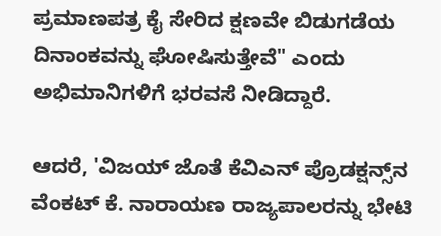ಪ್ರಮಾಣಪತ್ರ ಕೈ ಸೇರಿದ ಕ್ಷಣವೇ ಬಿಡುಗಡೆಯ ದಿನಾಂಕವನ್ನು ಘೋಷಿಸುತ್ತೇವೆ" ಎಂದು ಅಭಿಮಾನಿಗಳಿಗೆ ಭರವಸೆ ನೀಡಿದ್ದಾರೆ.

ಆದರೆ, 'ವಿಜಯ್ ಜೊತೆ ಕೆವಿಎನ್‌ ಪ್ರೊಡಕ್ಷನ್ಸ್‌ನ ವೆಂಕಟ್ ಕೆ. ನಾರಾಯಣ ರಾಜ್ಯಪಾಲರನ್ನು ಭೇಟಿ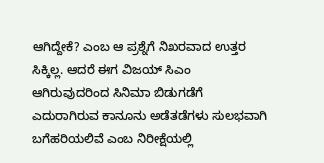ಆಗಿದ್ದೇಕೆ? ಎಂಬ ಆ ಪ್ರಶ್ನೆಗೆ ನಿಖರವಾದ ಉತ್ತರ ಸಿಕ್ಕಿಲ್ಲ. ಆದರೆ ಈಗ ವಿಜಯ್ ಸಿಎಂ ಆಗಿರುವುದರಿಂದ ಸಿನಿಮಾ ಬಿಡುಗಡೆಗೆ ಎದುರಾಗಿರುವ ಕಾನೂನು ಅಡೆತಡೆಗಳು ಸುಲಭವಾಗಿ ಬಗೆಹರಿಯಲಿವೆ ಎಂಬ ನಿರೀಕ್ಷೆಯಲ್ಲಿ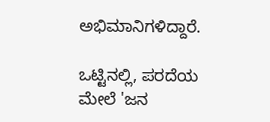ಅಭಿಮಾನಿಗಳಿದ್ದಾರೆ.

ಒಟ್ಟಿನಲ್ಲಿ, ಪರದೆಯ ಮೇಲೆ 'ಜನ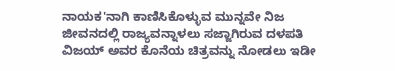ನಾಯಕ'ನಾಗಿ ಕಾಣಿಸಿಕೊಳ್ಳುವ ಮುನ್ನವೇ ನಿಜ ಜೀವನದಲ್ಲಿ ರಾಜ್ಯವನ್ನಾಳಲು ಸಜ್ಜಾಗಿರುವ ದಳಪತಿ ವಿಜಯ್ ಅವರ ಕೊನೆಯ ಚಿತ್ರವನ್ನು ನೋಡಲು ಇಡೀ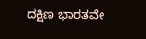ದಕ್ಷಿಣ ಭಾರತವೇ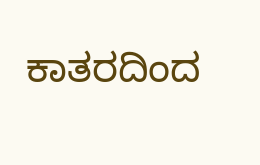ಕಾತರದಿಂದ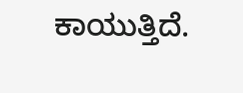ಕಾಯುತ್ತಿದೆ.